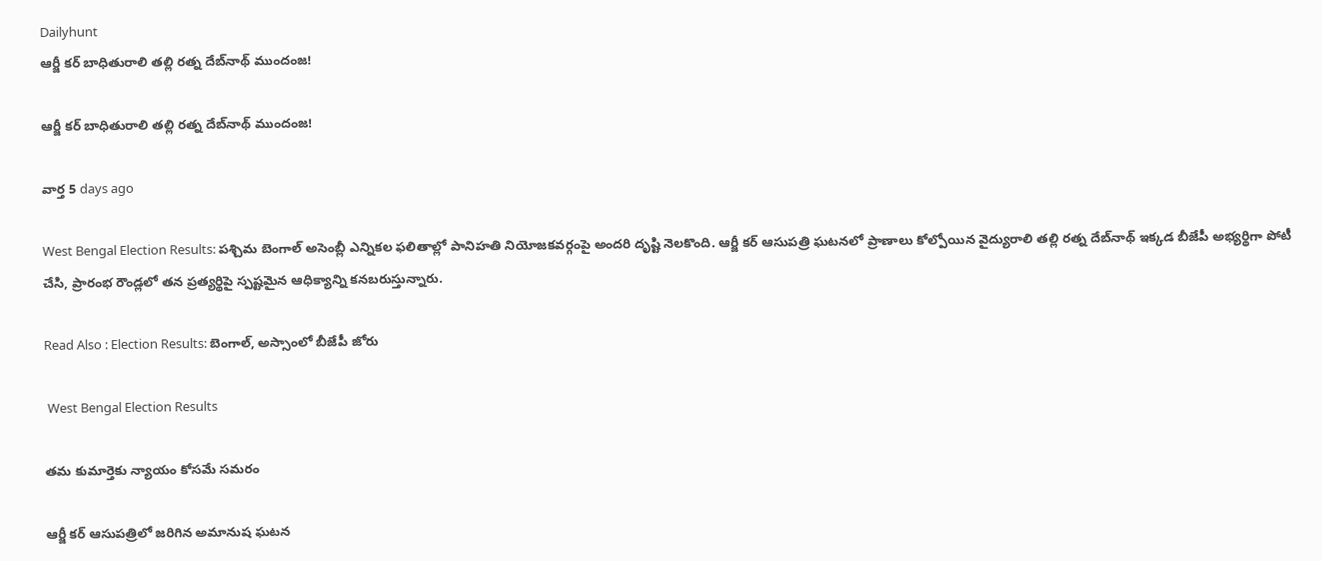Dailyhunt
ఆర్జీ కర్ బాధితురాలి తల్లి రత్న దేబ్‌నాథ్ ముందంజ!

ఆర్జీ కర్ బాధితురాలి తల్లి రత్న దేబ్‌నాథ్ ముందంజ!

వార్త 5 days ago

West Bengal Election Results: పశ్చిమ బెంగాల్ అసెంబ్లీ ఎన్నికల ఫలితాల్లో పానిహతి నియోజకవర్గంపై అందరి దృష్టి నెలకొంది. ఆర్జీ కర్ ఆసుపత్రి ఘటనలో ప్రాణాలు కోల్పోయిన వైద్యురాలి తల్లి రత్న దేబ్‌నాథ్ ఇక్కడ బీజేపీ అభ్యర్థిగా పోటీ చేసి, ప్రారంభ రౌండ్లలో తన ప్రత్యర్థిపై స్పష్టమైన ఆధిక్యాన్ని కనబరుస్తున్నారు.

Read Also : Election Results: బెంగాల్, అస్సాంలో బీజేపీ జోరు

 West Bengal Election Results

తమ కుమార్తెకు న్యాయం కోసమే సమరం

ఆర్జీ కర్ ఆసుపత్రిలో జరిగిన అమానుష ఘటన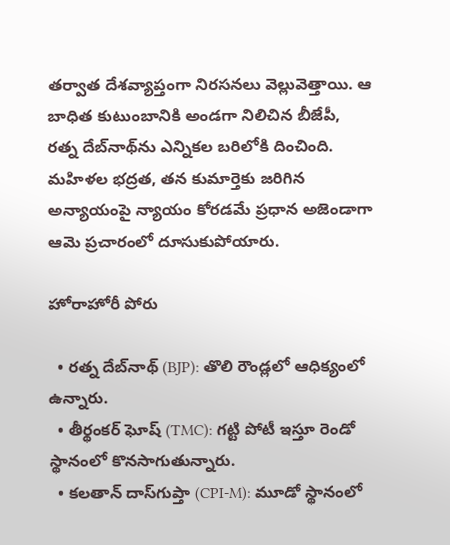తర్వాత దేశవ్యాప్తంగా నిరసనలు వెల్లువెత్తాయి. ఆ బాధిత కుటుంబానికి అండగా నిలిచిన బీజేపీ, రత్న దేబ్‌నాథ్‌ను ఎన్నికల బరిలోకి దించింది. మహిళల భద్రత, తన కుమార్తెకు జరిగిన అన్యాయంపై న్యాయం కోరడమే ప్రధాన అజెండాగా ఆమె ప్రచారంలో దూసుకుపోయారు.

హోరాహోరీ పోరు

  • రత్న దేబ్‌నాథ్ (BJP): తొలి రౌండ్లలో ఆధిక్యంలో ఉన్నారు.
  • తీర్థంకర్ ఘోష్ (TMC): గట్టి పోటీ ఇస్తూ రెండో స్థానంలో కొనసాగుతున్నారు.
  • కలతాన్ దాస్‌గుప్తా (CPI-M): మూడో స్థానంలో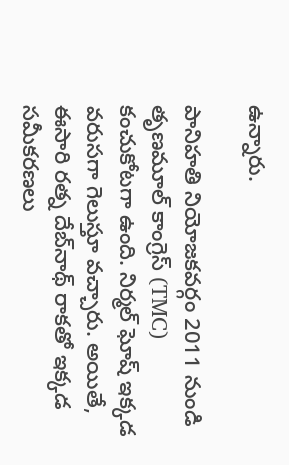ఉన్నారు.

పానిహతి నియోజకవర్గం 2011 నుండి తృణమూల్ కాంగ్రెస్ (TMC) కంచుకోటగా ఉంది. నిర్మల్ ఘోష్ ఇక్కడ వరుసగా గెలుస్తూ వచ్చారు. అయితే, ఈసారి రత్న దేబ్‌నాథ్ రాకతో ఇక్కడ సమీకరణలు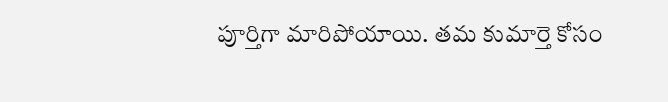పూర్తిగా మారిపోయాయి. తమ కుమార్తె కోసం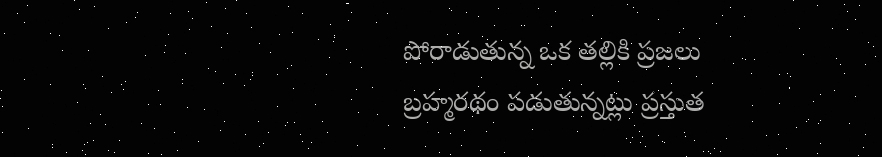పోరాడుతున్న ఒక తల్లికి ప్రజలు బ్రహ్మరథం పడుతున్నట్లు ప్రస్తుత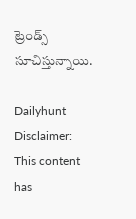ట్రెండ్స్ సూచిస్తున్నాయి.

Dailyhunt
Disclaimer: This content has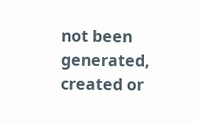not been generated, created or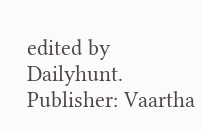edited by Dailyhunt. Publisher: Vaartha